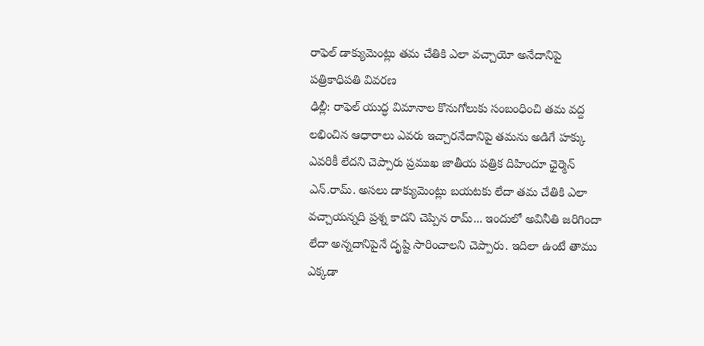రాఫెల్ డాక్యుమెంట్లు తమ చేతికి ఎలా వచ్చాయో అనేదానిపై పత్రికాధిపతి వివరణ
ఢిల్లీ: రాఫెల్ యుద్ధ విమానాల కొనుగోలుకు సంబంధించి తమ వద్ద లభించిన ఆధారాలు ఎవరు ఇచ్చారనేదానిపై తమను అడిగే హక్కు ఎవరికీ లేదని చెప్పారు ప్రముఖ జాతీయ పత్రిక దిహిందూ ఛైర్మెన్ ఎన్.రామ్. అసలు డాక్యుమెంట్లు బయటకు లేదా తమ చేతికి ఎలా వచ్చాయన్నది ప్రశ్న కాదని చెప్పిన రామ్... ఇందులో అవినీతి జరిగిందా లేదా అన్నదానిపైనే దృష్టి సారించాలని చెప్పారు. ఇదిలా ఉంటే తాము ఎక్కడా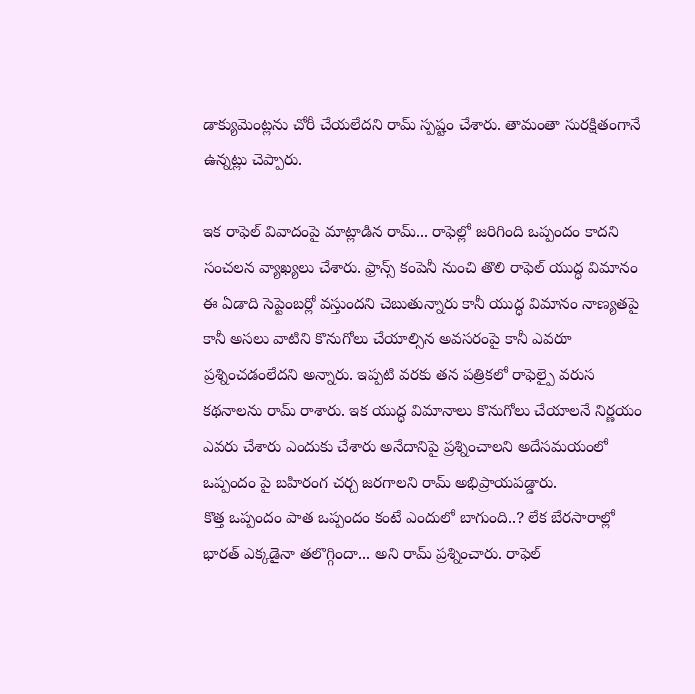డాక్యుమెంట్లను చోరీ చేయలేదని రామ్ స్పష్టం చేశారు. తామంతా సురక్షితంగానే ఉన్నట్లు చెప్పారు.

ఇక రాఫెల్ వివాదంపై మాట్లాడిన రామ్... రాఫెల్లో జరిగింది ఒప్పందం కాదని సంచలన వ్యాఖ్యలు చేశారు. ఫ్రాన్స్ కంపెనీ నుంచి తొలి రాఫెల్ యుద్ధ విమానం ఈ ఏడాది సెప్టెంబర్లో వస్తుందని చెబుతున్నారు కానీ యుద్ధ విమానం నాణ్యతపై కానీ అసలు వాటిని కొనుగోలు చేయాల్సిన అవసరంపై కానీ ఎవరూ ప్రశ్నించడంలేదని అన్నారు. ఇప్పటి వరకు తన పత్రికలో రాఫెల్పై వరుస కథనాలను రామ్ రాశారు. ఇక యుద్ధ విమానాలు కొనుగోలు చేయాలనే నిర్ణయం ఎవరు చేశారు ఎందుకు చేశారు అనేదానిపై ప్రశ్నించాలని అదేసమయంలో ఒప్పందం పై బహిరంగ చర్చ జరగాలని రామ్ అభిప్రాయపడ్డారు.
కొత్త ఒప్పందం పాత ఒప్పందం కంటే ఎందులో బాగుంది..? లేక బేరసారాల్లో భారత్ ఎక్కడైనా తలొగ్గిందా... అని రామ్ ప్రశ్నించారు. రాఫెల్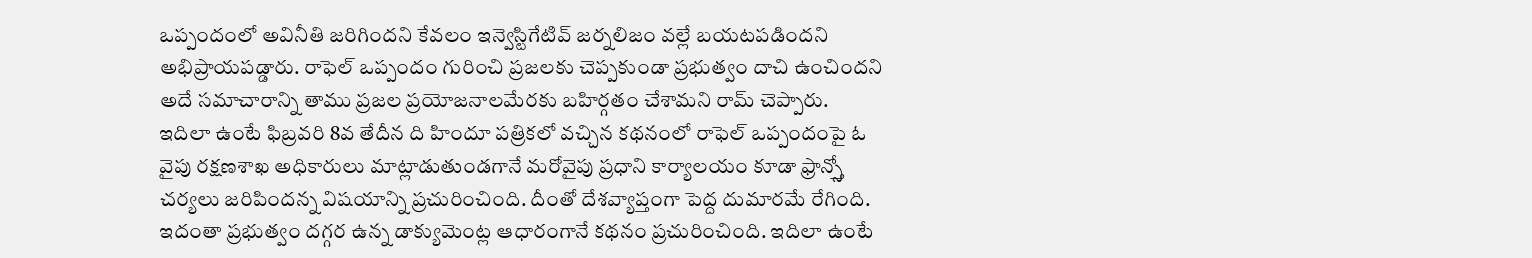ఒప్పందంలో అవినీతి జరిగిందని కేవలం ఇన్వెస్టిగేటివ్ జర్నలిజం వల్లే బయటపడిందని అభిప్రాయపడ్డారు. రాఫెల్ ఒప్పందం గురించి ప్రజలకు చెప్పకుండా ప్రభుత్వం దాచి ఉంచిందని అదే సమాచారాన్ని తాము ప్రజల ప్రయోజనాలమేరకు బహిర్గతం చేశామని రామ్ చెప్పారు.
ఇదిలా ఉంటే ఫిబ్రవరి 8వ తేదీన ది హిందూ పత్రికలో వచ్చిన కథనంలో రాఫెల్ ఒప్పందంపై ఓ వైపు రక్షణశాఖ అధికారులు మాట్లాడుతుండగానే మరోవైపు ప్రధాని కార్యాలయం కూడా ఫ్రాన్స్తో చర్యలు జరిపిందన్న విషయాన్ని ప్రచురించింది. దీంతో దేశవ్యాప్తంగా పెద్ద దుమారమే రేగింది. ఇదంతా ప్రభుత్వం దగ్గర ఉన్న డాక్యుమెంట్ల ఆధారంగానే కథనం ప్రచురించింది. ఇదిలా ఉంటే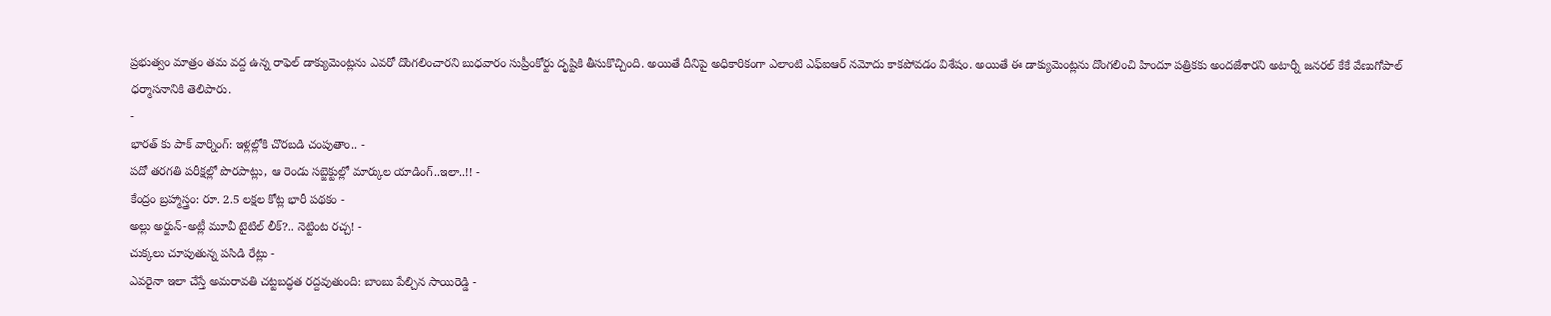ప్రభుత్వం మాత్రం తమ వద్ద ఉన్న రాఫెల్ డాక్యుమెంట్లను ఎవరో దొంగలించారని బుధవారం సుప్రీంకోర్టు దృష్టికి తీసుకొచ్చింది. అయితే దీనిపై అధికారికంగా ఎలాంటి ఎఫ్ఐఆర్ నమోదు కాకపోవడం విశేషం. అయితే ఈ డాక్యుమెంట్లను దొంగలించి హిందూ పత్రికకు అందజేశారని అటార్నీ జనరల్ కేకే వేణుగోపాల్ ధర్మాసనానికి తెలిపారు.
-
భారత్ కు పాక్ వార్నింగ్: ఇళ్లల్లోకి చొరబడి చంపుతాం.. -
పదో తరగతి పరీక్షల్లో పొరపాట్లు, ఆ రెండు సబ్జెక్టుల్లో మార్కుల యాడింగ్..ఇలా..!! -
కేంద్రం బ్రహ్మాస్త్రం: రూ. 2.5 లక్షల కోట్ల భారీ పథకం -
అల్లు అర్జున్-అట్లీ మూవీ టైటిల్ లీక్?.. నెట్టింట రచ్చ! -
చుక్కలు చూపుతున్న పసిడి రేట్లు -
ఎవరైనా ఇలా చేస్తే అమరావతి చట్టబద్ధత రద్దవుతుంది: బాంబు పేల్చిన సాయిరెడ్డి -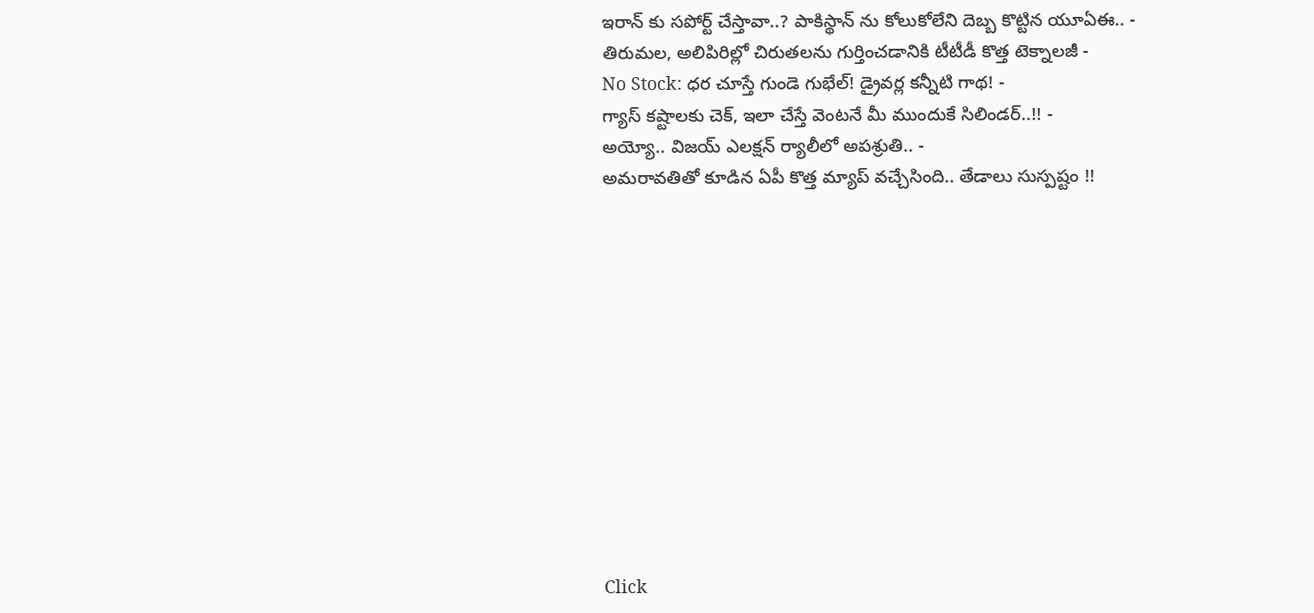ఇరాన్ కు సపోర్ట్ చేస్తావా..? పాకిస్థాన్ ను కోలుకోలేని దెబ్బ కొట్టిన యూఏఈ.. -
తిరుమల, అలిపిరిల్లో చిరుతలను గుర్తించడానికి టీటీడీ కొత్త టెక్నాలజీ -
No Stock: ధర చూస్తే గుండె గుభేల్! డ్రైవర్ల కన్నీటి గాథ! -
గ్యాస్ కష్టాలకు చెక్, ఇలా చేస్తే వెంటనే మీ ముందుకే సిలిండర్..!! -
అయ్యో.. విజయ్ ఎలక్షన్ ర్యాలీలో అపశ్రుతి.. -
అమరావతితో కూడిన ఏపీ కొత్త మ్యాప్ వచ్చేసింది.. తేడాలు సుస్పష్టం !!












Click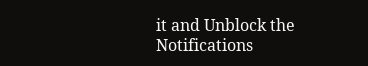it and Unblock the Notifications